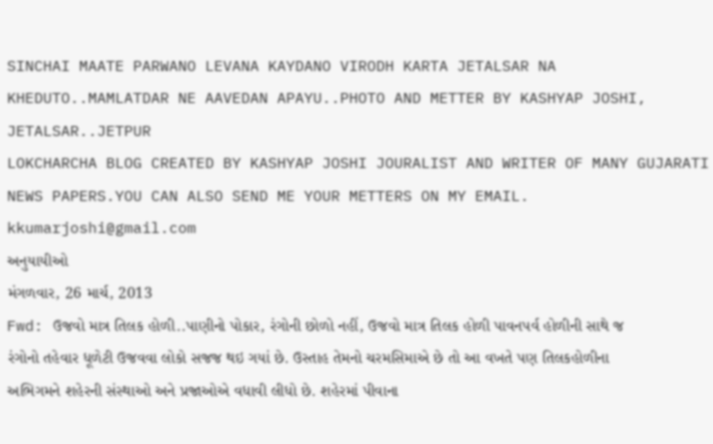SINCHAI MAATE PARWANO LEVANA KAYDANO VIRODH KARTA JETALSAR NA KHEDUTO..MAMLATDAR NE AAVEDAN APAYU..PHOTO AND METTER BY KASHYAP JOSHI, JETALSAR..JETPUR
LOKCHARCHA BLOG CREATED BY KASHYAP JOSHI JOURALIST AND WRITER OF MANY GUJARATI NEWS PAPERS.YOU CAN ALSO SEND ME YOUR METTERS ON MY EMAIL. kkumarjoshi@gmail.com
અનુયાયીઓ
મંગળવાર, 26 માર્ચ, 2013
Fwd: ઉજવો માત્ર તિલક હોળી..પાણીનો પોકાર, રંગોની છોળો નહીં, ઉજવો માત્ર તિલક હોળી પાવનપર્વ હોળીની સાથે જ રંગોનો તહેવાર ધૂળેટી ઉજવવા લોકો સજજ થઇ ગયાં છે. ઉસ્તાહ તેમનો ચરમસિમાએ છે તો આ વખતે પણ તિલકહોળીના અભિગમને શહેરની સંસ્થાઓ અને પ્રજાઓએ વધાવી લીધો છે. શહેરમાં પીવાના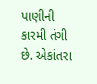પાણીની કારમી તંગી છે. એકાંતરા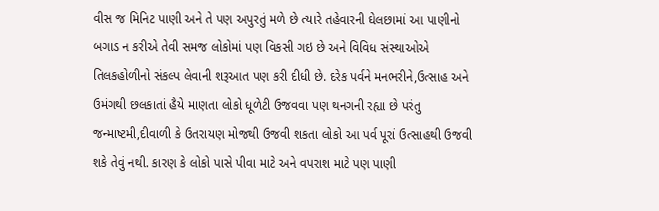વીસ જ મિનિટ પાણી અને તે પણ અપુરતું મળે છે ત્યારે તહેવારની ઘેલછામાં આ પાણીનો બગાડ ન કરીએ તેવી સમજ લોકોમાં પણ વિકસી ગઇ છે અને વિવિધ સંસ્થાઓએ તિલકહોળીનો સંકલ્પ લેવાની શરૂઆત પણ કરી દીધી છે. દરેક પર્વને મનભરીને,ઉત્સાહ અને ઉમંગથી છલકાતાં હૈયે માણતા લોકો ધૂળેટી ઉજવવા પણ થનગની રહ્યા છે પરંતુ જન્માષ્ટમી,દીવાળી કે ઉતરાયણ મોજથી ઉજવી શકતા લોકો આ પર્વ પૂરાં ઉત્સાહથી ઉજવી શકે તેવું નથી. કારણ કે લોકો પાસે પીવા માટે અને વપરાશ માટે પણ પાણી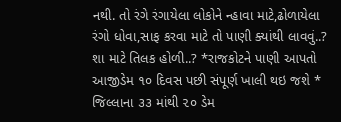નથી. તો રંગે રંગાયેલા લોકોને ન્હાવા માટે,ઢોળાયેલા રંગો ધોવા,સાફ કરવા માટે તો પાણી ક્યાંથી લાવવું..? શા માટે તિલક હોળી..? *રાજકોટને પાણી આપતો આજીડેમ ૧૦ દિવસ પછી સંપૂર્ણ ખાલી થઇ જશે * જિલ્લાના ૩૩ માંથી ૨૦ ડેમ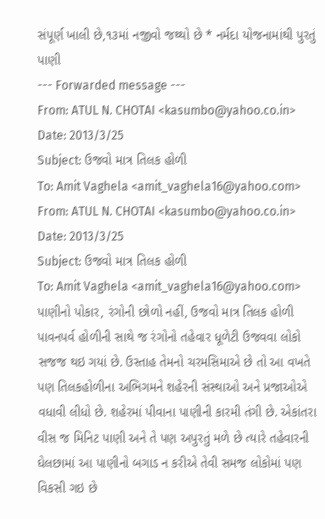સંપૂર્ણ ખાલી છે,૧૩માં નજીવો જથ્થો છે * નર્મદા યોજનામાંથી પુરતું પાણી
--- Forwarded message ---
From: ATUL N. CHOTAI <kasumbo@yahoo.co.in>
Date: 2013/3/25
Subject: ઉજવો માત્ર તિલક હોળી
To: Amit Vaghela <amit_vaghela16@yahoo.com>
From: ATUL N. CHOTAI <kasumbo@yahoo.co.in>
Date: 2013/3/25
Subject: ઉજવો માત્ર તિલક હોળી
To: Amit Vaghela <amit_vaghela16@yahoo.com>
પાણીનો પોકાર, રંગોની છોળો નહીં, ઉજવો માત્ર તિલક હોળી
પાવનપર્વ હોળીની સાથે જ રંગોનો તહેવાર ધૂળેટી ઉજવવા લોકો સજજ થઇ ગયાં છે. ઉસ્તાહ તેમનો ચરમસિમાએ છે તો આ વખતે પણ તિલકહોળીના અભિગમને શહેરની સંસ્થાઓ અને પ્રજાઓએ વધાવી લીધો છે. શહેરમાં પીવાના પાણીની કારમી તંગી છે. એકાંતરા વીસ જ મિનિટ પાણી અને તે પણ અપુરતું મળે છે ત્યારે તહેવારની ઘેલછામાં આ પાણીનો બગાડ ન કરીએ તેવી સમજ લોકોમાં પણ વિકસી ગઇ છે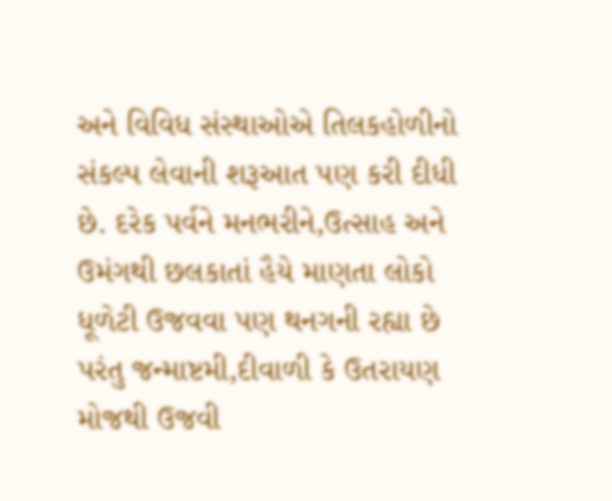અને વિવિધ સંસ્થાઓએ તિલકહોળીનો સંકલ્પ લેવાની શરૂઆત પણ કરી દીધી છે. દરેક પર્વને મનભરીને,ઉત્સાહ અને ઉમંગથી છલકાતાં હૈયે માણતા લોકો ધૂળેટી ઉજવવા પણ થનગની રહ્યા છે પરંતુ જન્માષ્ટમી,દીવાળી કે ઉતરાયણ મોજથી ઉજવી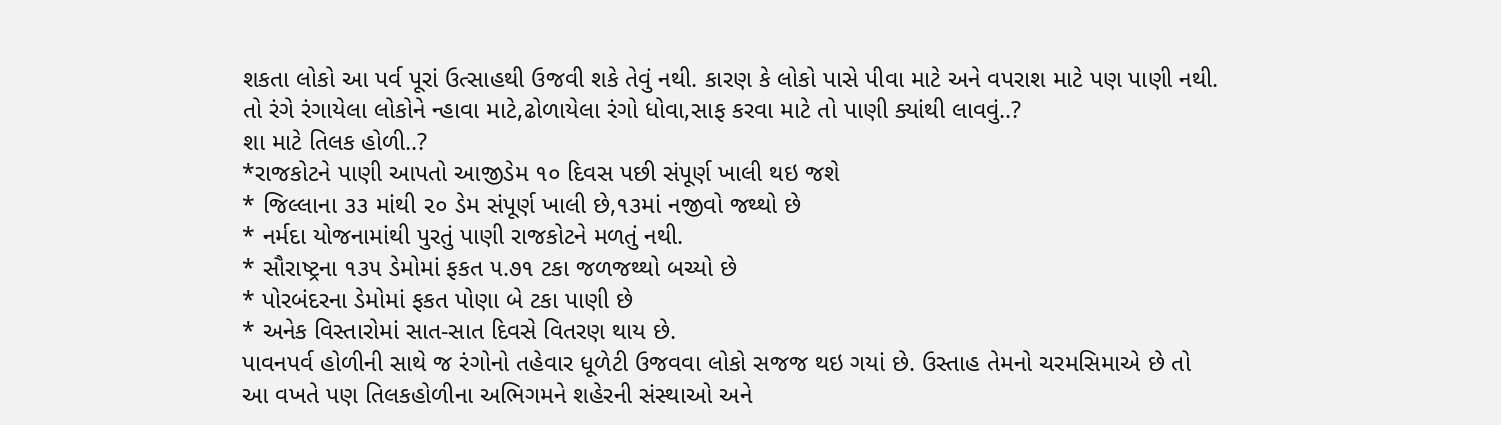શકતા લોકો આ પર્વ પૂરાં ઉત્સાહથી ઉજવી શકે તેવું નથી. કારણ કે લોકો પાસે પીવા માટે અને વપરાશ માટે પણ પાણી નથી. તો રંગે રંગાયેલા લોકોને ન્હાવા માટે,ઢોળાયેલા રંગો ધોવા,સાફ કરવા માટે તો પાણી ક્યાંથી લાવવું..?
શા માટે તિલક હોળી..?
*રાજકોટને પાણી આપતો આજીડેમ ૧૦ દિવસ પછી સંપૂર્ણ ખાલી થઇ જશે
* જિલ્લાના ૩૩ માંથી ૨૦ ડેમ સંપૂર્ણ ખાલી છે,૧૩માં નજીવો જથ્થો છે
* નર્મદા યોજનામાંથી પુરતું પાણી રાજકોટને મળતું નથી.
* સૌરાષ્ટ્રના ૧૩૫ ડેમોમાં ફકત ૫.૭૧ ટકા જળજથ્થો બચ્યો છે
* પોરબંદરના ડેમોમાં ફકત પોણા બે ટકા પાણી છે
* અનેક વિસ્તારોમાં સાત-સાત દિવસે વિતરણ થાય છે.
પાવનપર્વ હોળીની સાથે જ રંગોનો તહેવાર ધૂળેટી ઉજવવા લોકો સજજ થઇ ગયાં છે. ઉસ્તાહ તેમનો ચરમસિમાએ છે તો આ વખતે પણ તિલકહોળીના અભિગમને શહેરની સંસ્થાઓ અને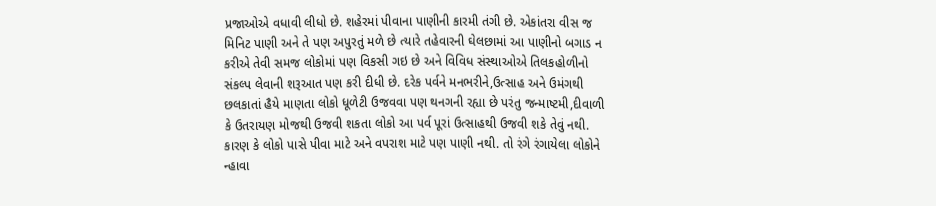પ્રજાઓએ વધાવી લીધો છે. શહેરમાં પીવાના પાણીની કારમી તંગી છે. એકાંતરા વીસ જ મિનિટ પાણી અને તે પણ અપુરતું મળે છે ત્યારે તહેવારની ઘેલછામાં આ પાણીનો બગાડ ન કરીએ તેવી સમજ લોકોમાં પણ વિકસી ગઇ છે અને વિવિધ સંસ્થાઓએ તિલકહોળીનો સંકલ્પ લેવાની શરૂઆત પણ કરી દીધી છે. દરેક પર્વને મનભરીને,ઉત્સાહ અને ઉમંગથી છલકાતાં હૈયે માણતા લોકો ધૂળેટી ઉજવવા પણ થનગની રહ્યા છે પરંતુ જન્માષ્ટમી,દીવાળી કે ઉતરાયણ મોજથી ઉજવી શકતા લોકો આ પર્વ પૂરાં ઉત્સાહથી ઉજવી શકે તેવું નથી. કારણ કે લોકો પાસે પીવા માટે અને વપરાશ માટે પણ પાણી નથી. તો રંગે રંગાયેલા લોકોને ન્હાવા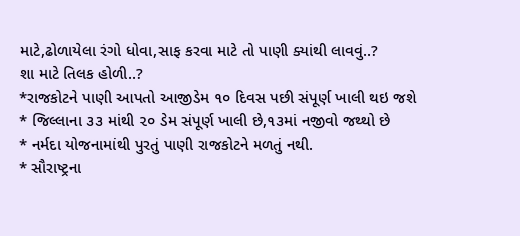માટે,ઢોળાયેલા રંગો ધોવા,સાફ કરવા માટે તો પાણી ક્યાંથી લાવવું..?
શા માટે તિલક હોળી..?
*રાજકોટને પાણી આપતો આજીડેમ ૧૦ દિવસ પછી સંપૂર્ણ ખાલી થઇ જશે
* જિલ્લાના ૩૩ માંથી ૨૦ ડેમ સંપૂર્ણ ખાલી છે,૧૩માં નજીવો જથ્થો છે
* નર્મદા યોજનામાંથી પુરતું પાણી રાજકોટને મળતું નથી.
* સૌરાષ્ટ્રના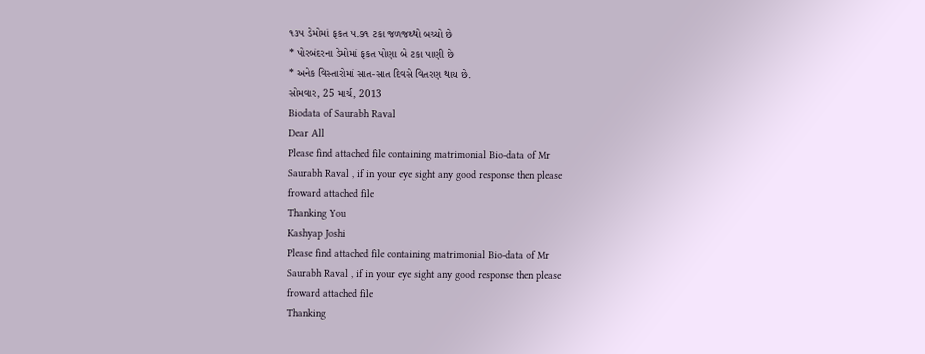૧૩૫ ડેમોમાં ફકત ૫.૭૧ ટકા જળજથ્થો બચ્યો છે
* પોરબંદરના ડેમોમાં ફકત પોણા બે ટકા પાણી છે
* અનેક વિસ્તારોમાં સાત-સાત દિવસે વિતરણ થાય છે.
સોમવાર, 25 માર્ચ, 2013
Biodata of Saurabh Raval
Dear All
Please find attached file containing matrimonial Bio-data of Mr
Saurabh Raval , if in your eye sight any good response then please
froward attached file
Thanking You
Kashyap Joshi
Please find attached file containing matrimonial Bio-data of Mr
Saurabh Raval , if in your eye sight any good response then please
froward attached file
Thanking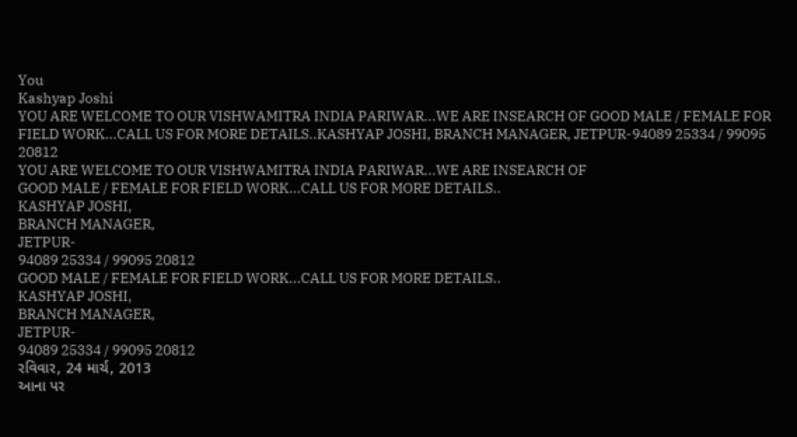You
Kashyap Joshi
YOU ARE WELCOME TO OUR VISHWAMITRA INDIA PARIWAR...WE ARE INSEARCH OF GOOD MALE / FEMALE FOR FIELD WORK...CALL US FOR MORE DETAILS..KASHYAP JOSHI, BRANCH MANAGER, JETPUR-94089 25334 / 99095 20812
YOU ARE WELCOME TO OUR VISHWAMITRA INDIA PARIWAR...WE ARE INSEARCH OF
GOOD MALE / FEMALE FOR FIELD WORK...CALL US FOR MORE DETAILS..
KASHYAP JOSHI,
BRANCH MANAGER,
JETPUR-
94089 25334 / 99095 20812
GOOD MALE / FEMALE FOR FIELD WORK...CALL US FOR MORE DETAILS..
KASHYAP JOSHI,
BRANCH MANAGER,
JETPUR-
94089 25334 / 99095 20812
રવિવાર, 24 માર્ચ, 2013
આના પર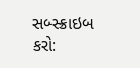સબ્સ્ક્રાઇબ કરો: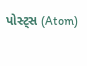પોસ્ટ્સ (Atom)